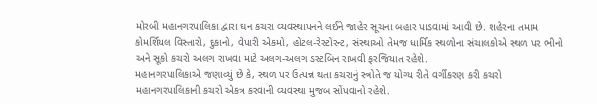મોરબી મહાનગરપાલિકા દ્વારા ઘન કચરા વ્યવસ્થાપનને લઈને જાહેર સૂચના બહાર પાડવામાં આવી છે. શહેરના તમામ કોમર્શિયલ વિસ્તારો, દુકાનો, વેપારી એકમો, હોટલ-રેસ્ટોરન્ટ, સંસ્થાઓ તેમજ ધાર્મિક સ્થળોના સંચાલકોએ સ્થળ પર ભીનો અને સૂકો કચરો અલગ રાખવા માટે અલગ-અલગ ડસ્ટબિન રાખવી ફરજિયાત રહેશે.
મહાનગરપાલિકાએ જણાવ્યું છે કે, સ્થળ પર ઉત્પન્ન થતા કચરાનું સ્ત્રોતે જ યોગ્ય રીતે વર્ગીકરણ કરી કચરો મહાનગરપાલિકાની કચરો એકત્ર કરવાની વ્યવસ્થા મુજબ સોંપવાનો રહેશે.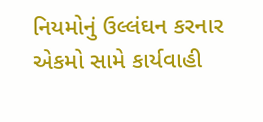નિયમોનું ઉલ્લંઘન કરનાર એકમો સામે કાર્યવાહી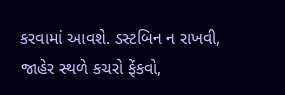કરવામાં આવશે. ડસ્ટબિન ન રાખવી, જાહેર સ્થળે કચરો ફેંકવો,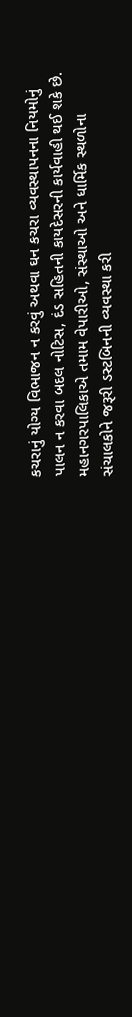કચરાનું યોગ્ય વિભાજન ન કરવું અથવા ઘન કચરા વ્યવસ્થાપનના નિયમોનું પાલન ન કરવા બદલ નોટિસ, દંડ સહિતની કાયદેસરની કાર્યવાહી થઈ શકે છે.
મહાનગરપાલિકાએ તમામ વેપારીઓ, સંસ્થાઓ અને ધાર્મિક સ્થળોના સંચાલકોને જરૂરી ડસ્ટબિનની વ્યવસ્થા કરી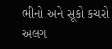ભીનો અને સૂકો કચરો અલગ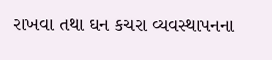રાખવા તથા ઘન કચરા વ્યવસ્થાપનના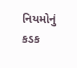નિયમોનું કડક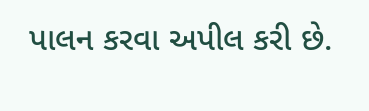પાલન કરવા અપીલ કરી છે.